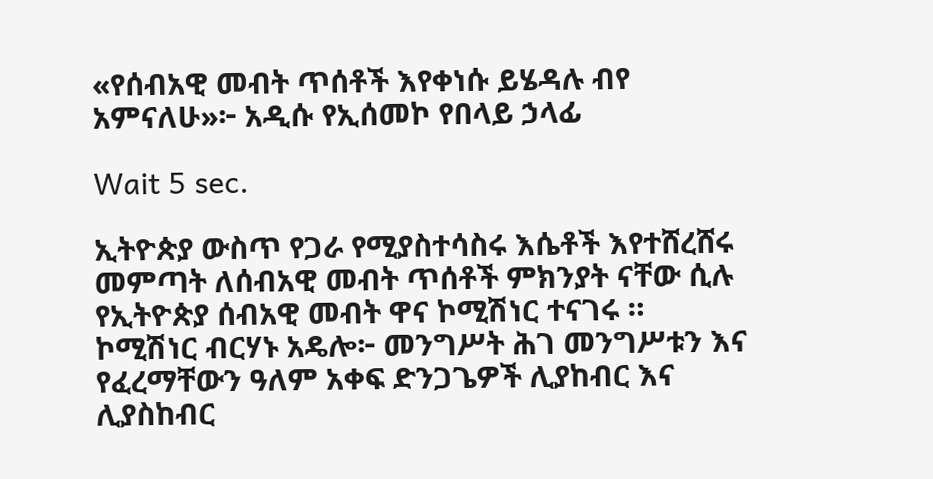«የሰብአዊ መብት ጥሰቶች እየቀነሱ ይሄዳሉ ብየ አምናለሁ»፦ አዲሱ የኢሰመኮ የበላይ ኃላፊ

Wait 5 sec.

ኢትዮጵያ ውስጥ የጋራ የሚያስተሳስሩ እሴቶች እየተሸረሸሩ መምጣት ለሰብአዊ መብት ጥሰቶች ምክንያት ናቸው ሲሉ የኢትዮጵያ ሰብአዊ መብት ዋና ኮሚሽነር ተናገሩ ። ኮሚሽነር ብርሃኑ አዴሎ፦ መንግሥት ሕገ መንግሥቱን እና የፈረማቸውን ዓለም አቀፍ ድንጋጌዎች ሊያከብር እና ሊያስከብር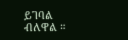ይገባል ብለዋል ።